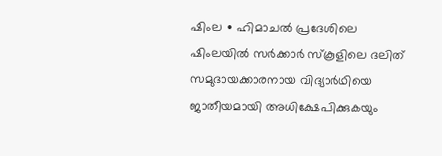ഷിംല ∙ ഹിമാചൽ പ്രദേശിലെ ഷിംലയിൽ സർക്കാർ സ്കൂളിലെ ദലിത് സമുദായക്കാരനായ വിദ്യാർഥിയെ ജാതീയമായി അധിക്ഷേപിക്കുകയും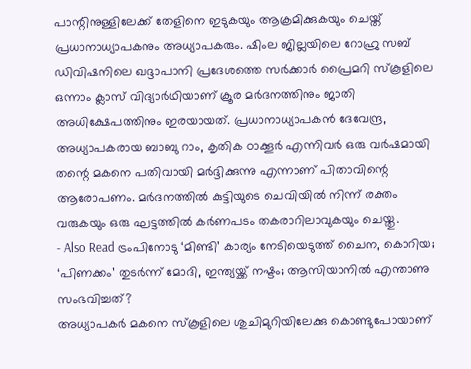പാന്റിനുള്ളിലേക്ക് തേളിനെ ഇടുകയും ആക്രമിക്കുകയും ചെയ്ത് പ്രധാനാധ്യാപകനും അധ്യാപകരും. ഷിംല ജില്ലയിലെ റോഹ്രു സബ് ഡിവിഷനിലെ ഖദ്ദാപാനി പ്രദേശത്തെ സർക്കാർ പ്രൈമറി സ്കൂളിലെ ഒന്നാം ക്ലാസ് വിദ്യാർഥിയാണ് ക്രൂര മർദനത്തിനും ജാതി അധിക്ഷേപത്തിനും ഇരയായത്. പ്രധാനാധ്യാപകൻ ദേവേന്ദ്ര, അധ്യാപകരായ ബാബു റാം, കൃതിക ഠാക്കൂർ എന്നിവർ ഒരു വർഷമായി തന്റെ മകനെ പതിവായി മർദ്ദിക്കുന്നു എന്നാണ് പിതാവിന്റെ ആരോപണം. മർദനത്തിൽ കുട്ടിയുടെ ചെവിയിൽ നിന്ന് രക്തം വരുകയും ഒരു ഘട്ടത്തിൽ കർണപടം തകരാറിലാവുകയും ചെയ്തു.
- Also Read ട്രംപിനോടു ‘മിണ്ടി’ കാര്യം നേടിയെടുത്ത് ചൈന, കൊറിയ; ‘പിണക്കം’ തുടർന്ന് മോദി, ഇന്ത്യയ്ക്ക് നഷ്ടം; ആസിയാനിൽ എന്താണു സംഭവിച്ചത്?
അധ്യാപകർ മകനെ സ്കൂളിലെ ശുചിമുറിയിലേക്കു കൊണ്ടുപോയാണ്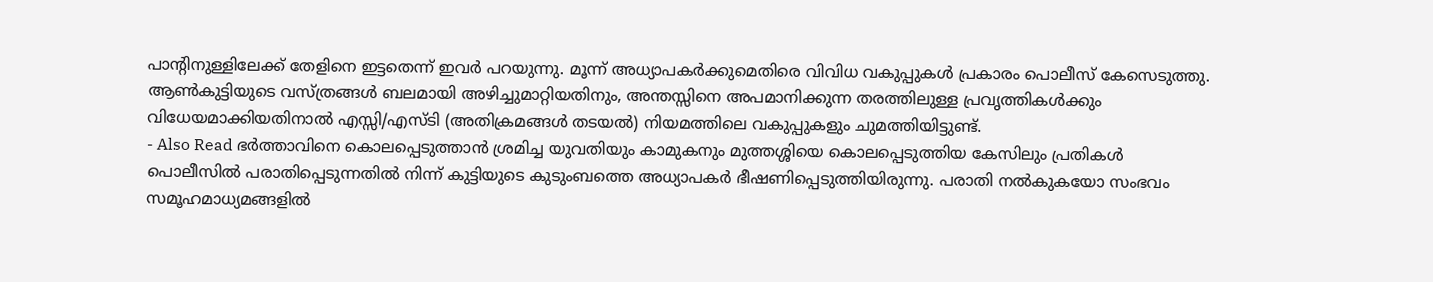പാന്റിനുള്ളിലേക്ക് തേളിനെ ഇട്ടതെന്ന് ഇവർ പറയുന്നു. മൂന്ന് അധ്യാപകർക്കുമെതിരെ വിവിധ വകുപ്പുകൾ പ്രകാരം പൊലീസ് കേസെടുത്തു. ആൺകുട്ടിയുടെ വസ്ത്രങ്ങൾ ബലമായി അഴിച്ചുമാറ്റിയതിനും, അന്തസ്സിനെ അപമാനിക്കുന്ന തരത്തിലുള്ള പ്രവൃത്തികൾക്കും വിധേയമാക്കിയതിനാൽ എസ്സി/എസ്ടി (അതിക്രമങ്ങൾ തടയൽ) നിയമത്തിലെ വകുപ്പുകളും ചുമത്തിയിട്ടുണ്ട്.
- Also Read ഭർത്താവിനെ കൊലപ്പെടുത്താൻ ശ്രമിച്ച യുവതിയും കാമുകനും മുത്തശ്ശിയെ കൊലപ്പെടുത്തിയ കേസിലും പ്രതികൾ
പൊലീസിൽ പരാതിപ്പെടുന്നതിൽ നിന്ന് കുട്ടിയുടെ കുടുംബത്തെ അധ്യാപകർ ഭീഷണിപ്പെടുത്തിയിരുന്നു. പരാതി നൽകുകയോ സംഭവം സമൂഹമാധ്യമങ്ങളിൽ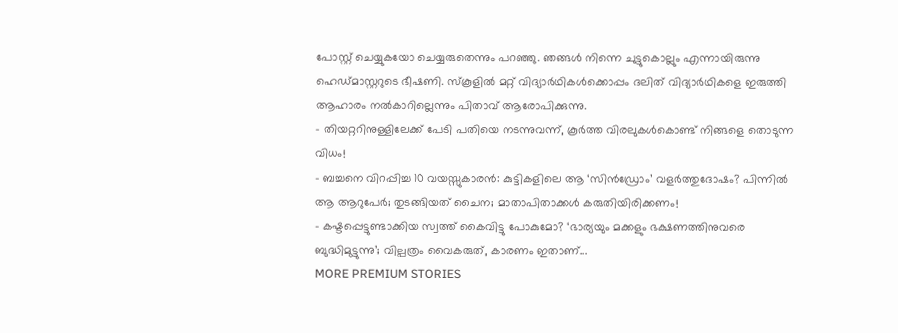പോസ്റ്റ് ചെയ്യുകയോ ചെയ്യരുതെന്നും പറഞ്ഞു. ഞങ്ങൾ നിന്നെ ചുട്ടുകൊല്ലും എന്നായിരുന്നു ഹെഡ്മാസ്റ്ററുടെ ഭീഷണി. സ്കൂളിൽ മറ്റ് വിദ്യാർഥികൾക്കൊപ്പം ദലിത് വിദ്യാർഥികളെ ഇരുത്തി ആഹാരം നൽകാറില്ലെന്നും പിതാവ് ആരോപിക്കുന്നു.
- തിയറ്ററിനുള്ളിലേക്ക് പേടി പതിയെ നടന്നുവന്ന്, കൂർത്ത വിരലുകൾകൊണ്ട് നിങ്ങളെ തൊടുന്ന വിധം!
- ബച്ചനെ വിറപ്പിച്ച 10 വയസ്സുകാരൻ: കുട്ടികളിലെ ആ ‘സിൻഡ്രോം’ വളർത്തുദോഷം? പിന്നിൽ ആ ആറുപേർ; തുടങ്ങിയത് ചൈന; മാതാപിതാക്കൾ കരുതിയിരിക്കണം!
- കഷ്ടപ്പെട്ടുണ്ടാക്കിയ സ്വത്ത് കൈവിട്ടു പോകുമോ? ‘ഭാര്യയും മക്കളും ഭക്ഷണത്തിനുവരെ ബുദ്ധിമുട്ടുന്നു’; വില്പത്രം വൈകരുത്, കാരണം ഇതാണ്...
MORE PREMIUM STORIES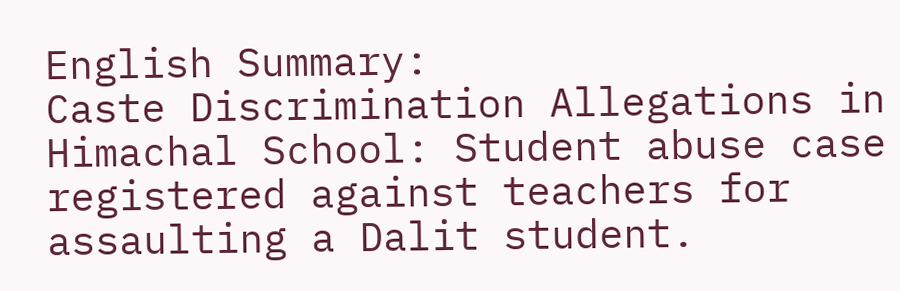English Summary:
Caste Discrimination Allegations in Himachal School: Student abuse case registered against teachers for assaulting a Dalit student.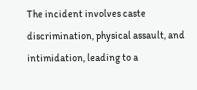The incident involves caste discrimination, physical assault, and intimidation, leading to a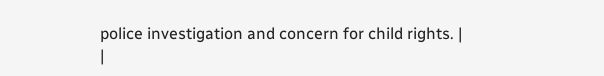police investigation and concern for child rights. |
|